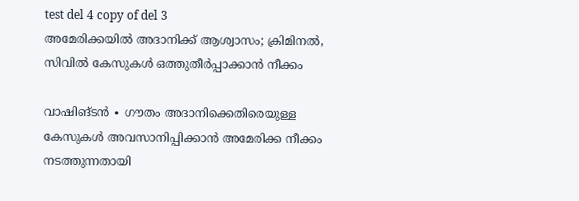test del 4 copy of del 3
അമേരിക്കയിൽ അദാനിക്ക് ആശ്വാസം; ക്രിമിനൽ, സിവിൽ കേസുകൾ ഒത്തുതീർപ്പാക്കാൻ നീക്കം

വാഷിങ്ടൻ ∙ ഗൗതം അദാനിക്കെതിരെയുള്ള കേസുകൾ അവസാനിപ്പിക്കാൻ അമേരിക്ക നീക്കം നടത്തുന്നതായി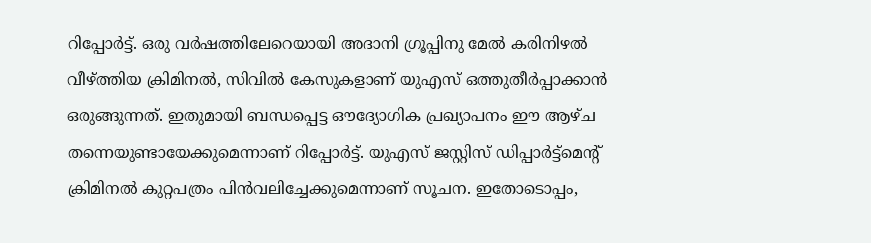റിപ്പോർട്ട്. ഒരു വർഷത്തിലേറെയായി അദാനി ഗ്രൂപ്പിനു മേൽ കരിനിഴൽ വീഴ്ത്തിയ ക്രിമിനൽ, സിവിൽ കേസുകളാണ് യുഎസ് ഒത്തുതീർപ്പാക്കാൻ ഒരുങ്ങുന്നത്. ഇതുമായി ബന്ധപ്പെട്ട ഔദ്യോഗിക പ്രഖ്യാപനം ഈ ആഴ്ച തന്നെയുണ്ടായേക്കുമെന്നാണ് റിപ്പോർട്ട്. യുഎസ് ജസ്റ്റിസ് ഡിപ്പാർട്ട്മെന്റ് ക്രിമിനൽ കുറ്റപത്രം പിൻവലിച്ചേക്കുമെന്നാണ് സൂചന. ഇതോടൊപ്പം,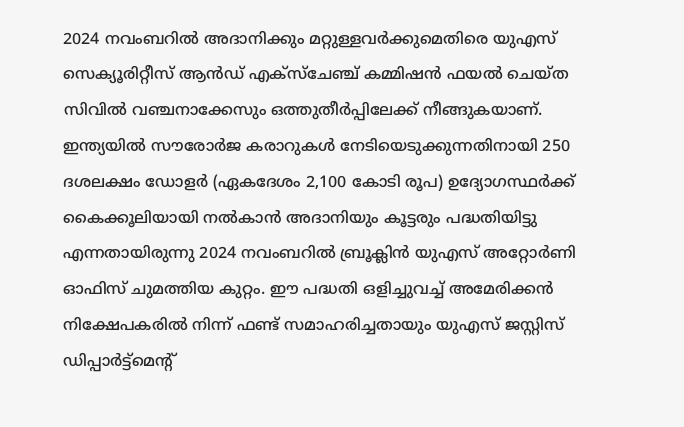2024 നവംബറിൽ അദാനിക്കും മറ്റുള്ളവർക്കുമെതിരെ യുഎസ് സെക്യൂരിറ്റീസ് ആൻഡ് എക്സ്ചേഞ്ച് കമ്മിഷൻ ഫയൽ ചെയ്ത സിവിൽ വഞ്ചനാക്കേസും ഒത്തുതീർപ്പിലേക്ക് നീങ്ങുകയാണ്. ഇന്ത്യയിൽ സൗരോർജ കരാറുകൾ നേടിയെടുക്കുന്നതിനായി 250 ദശലക്ഷം ഡോളർ (ഏകദേശം 2,100 കോടി രൂപ) ഉദ്യോഗസ്ഥർക്ക് കൈക്കൂലിയായി നൽകാൻ അദാനിയും കൂട്ടരും പദ്ധതിയിട്ടു എന്നതായിരുന്നു 2024 നവംബറിൽ ബ്രൂക്ലിൻ യുഎസ് അറ്റോർണി ഓഫിസ് ചുമത്തിയ കുറ്റം. ഈ പദ്ധതി ഒളിച്ചുവച്ച് അമേരിക്കൻ നിക്ഷേപകരിൽ നിന്ന് ഫണ്ട് സമാഹരിച്ചതായും യുഎസ് ജസ്റ്റിസ് ഡിപ്പാർട്ട്മെന്റ്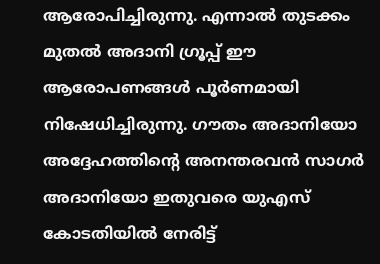ആരോപിച്ചിരുന്നു. എന്നാൽ തുടക്കം മുതൽ അദാനി ഗ്രൂപ്പ് ഈ ആരോപണങ്ങൾ പൂർണമായി നിഷേധിച്ചിരുന്നു. ഗൗതം അദാനിയോ അദ്ദേഹത്തിന്റെ അനന്തരവൻ സാഗർ അദാനിയോ ഇതുവരെ യുഎസ് കോടതിയിൽ നേരിട്ട്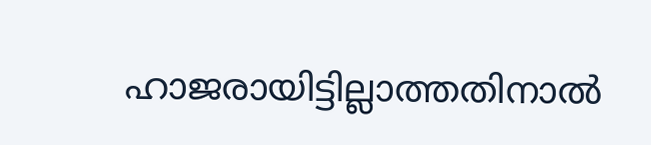ഹാജരായിട്ടില്ലാത്തതിനാൽ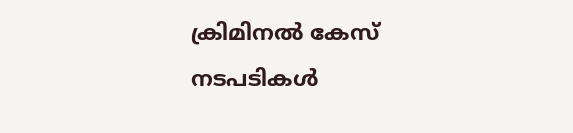ക്രിമിനൽ കേസ് നടപടികൾ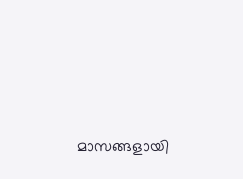മാസങ്ങളായി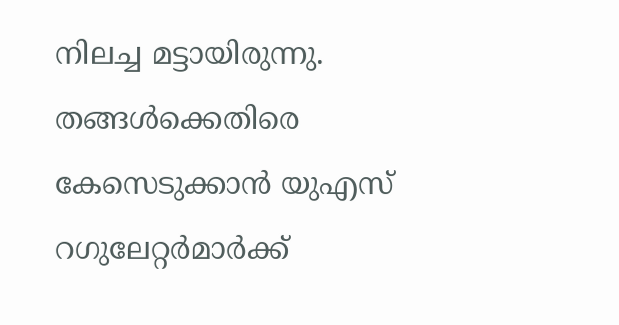നിലച്ച മട്ടായിരുന്നു. തങ്ങൾക്കെതിരെ കേസെടുക്കാൻ യുഎസ് റഗുലേറ്റർമാർക്ക്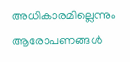അധികാരമില്ലെന്നും ആരോപണങ്ങൾ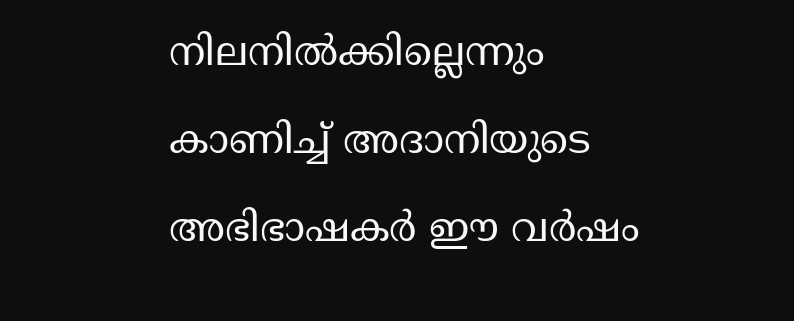നിലനിൽക്കില്ലെന്നും കാണിച്ച് അദാനിയുടെ അഭിഭാഷകർ ഈ വർഷം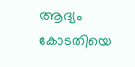ആദ്യം കോടതിയെ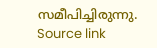സമീപിച്ചിരുന്നു.
Source link